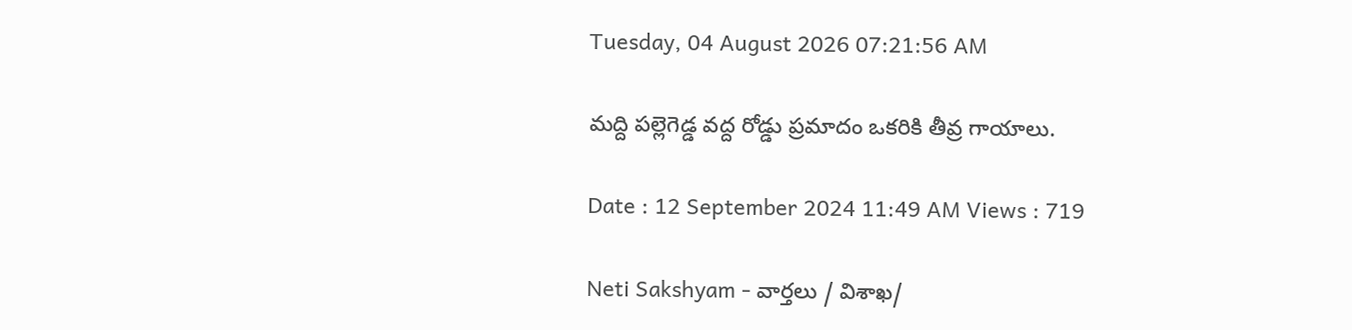Tuesday, 04 August 2026 07:21:56 AM

మద్ది పల్లెగెడ్డ వద్ద రోడ్డు ప్రమాదం ఒకరికి తీవ్ర గాయాలు.

Date : 12 September 2024 11:49 AM Views : 719

Neti Sakshyam - వార్తలు / విశాఖ/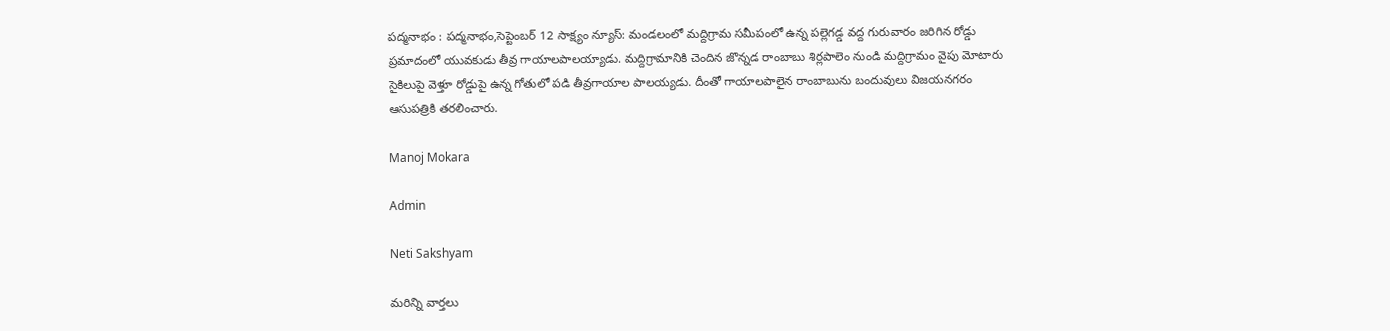పద్మనాభం : పద్మనాభం,సెప్టెంబర్ 12 సాక్ష్యం న్యూస్: మండలంలో మద్దిగ్రామ సమీపంలో ఉన్న పల్లెగడ్డ వద్ద గురువారం జరిగిన రోడ్డు ప్రమాదంలో యువకుడు తీవ్ర గాయాలపాలయ్యాడు. మద్దిగ్రామానికి చెందిన జొన్నడ రాంబాబు శిర్లపాలెం నుండి మద్దిగ్రామం వైపు మోటారు సైకిలుపై వెళ్తూ రోడ్డుపై ఉన్న గోతులో పడి తీవ్రగాయాల పాలయ్యడు. దీంతో గాయాలపాలైన రాంబాబును బందువులు విజయనగరం ఆసుపత్రికి తరలించారు.

Manoj Mokara

Admin

Neti Sakshyam

మరిన్ని వార్తలు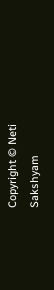Copyright © Neti Sakshyam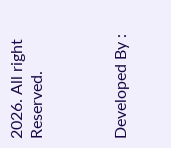2026. All right Reserved.



Developed By :